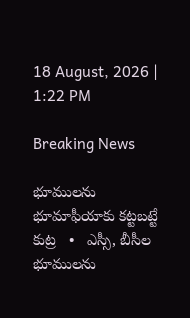18 August, 2026 | 1:22 PM

Breaking News

భూములను భూమాఫీయాకు కట్టబట్టే కుట్ర   •   ఎస్సీ, బీసీల భూములను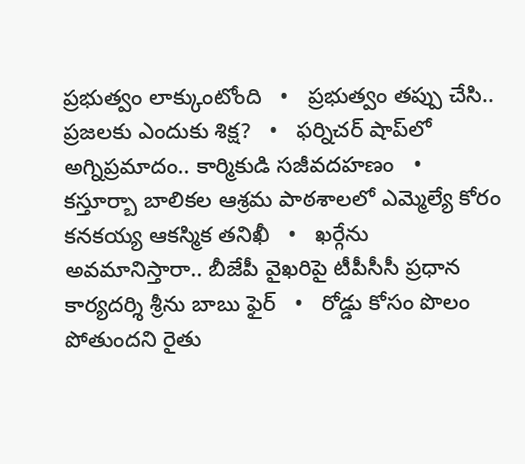ప్రభుత్వం లాక్కుంటోంది   •   ప్రభుత్వం తప్పు చేసి.. ప్రజలకు ఎందుకు శిక్ష?   •   ఫర్నిచర్ షాప్‌లో అగ్నిప్రమాదం.. కార్మికుడి సజీవదహణం   •   కస్తూర్బా బాలికల ఆశ్రమ పాఠశాలలో ఎమ్మెల్యే కోరం కనకయ్య ఆకస్మిక తనిఖీ   •   ఖర్గేను అవమానిస్తారా.. బీజేపీ వైఖరిపై టీపీసీసీ ప్రధాన కార్యదర్శి శ్రీను బాబు ఫైర్   •   రోడ్డు కోసం పొలం పోతుందని రైతు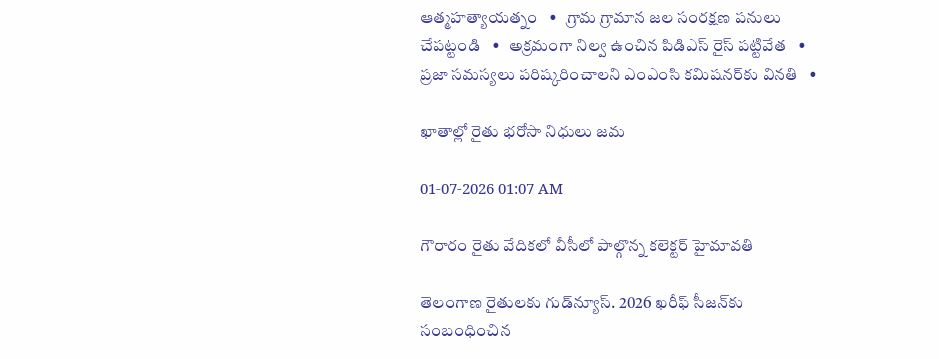ఆత్మహత్యాయత్నం   •   గ్రామ గ్రామాన జల సంరక్షణ పనులు చేపట్టండి   •   అక్రమంగా నిల్వ ఉంచిన పిడిఎస్ రైస్ పట్టివేత   •   ప్రజా సమస్యలు పరిష్కరించాలని ఎంఎంసి కమిషనర్‌కు వినతి   •

ఖాతాల్లో రైతు భరోసా నిధులు జమ

01-07-2026 01:07 AM

గౌరారం రైతు వేదికలో వీసీలో పాల్గొన్న కలెక్టర్ హైమావతి

తెలంగాణ రైతులకు గుడ్‌న్యూస్. 2026 ఖరీఫ్ సీజన్‌కు సంబంధించిన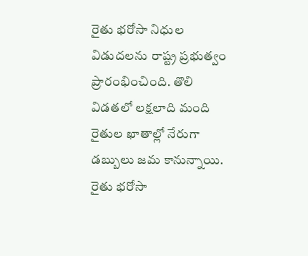రైతు భరోసా నిధుల విడుదలను రాష్ట్ర ప్రభుత్వం ప్రారంభించింది. తొలి విడతలో లక్షలాది మంది రైతుల ఖాతాల్లో నేరుగా డబ్బులు జమ కానున్నాయి. రైతు భరోసా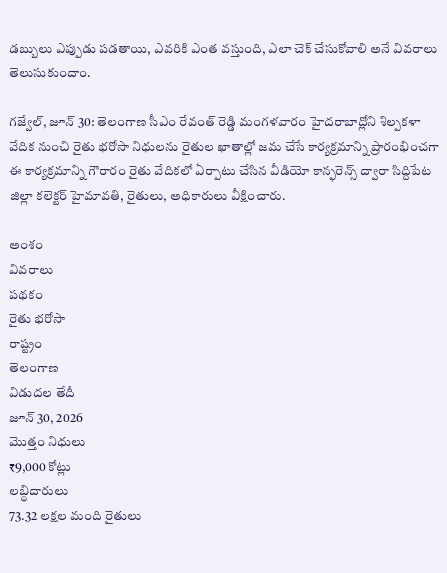డబ్బులు ఎప్పుడు పడతాయి, ఎవరికి ఎంత వస్తుంది, ఎలా చెక్ చేసుకోవాలి అనే వివరాలు తెలుసుకుందాం.

గజ్వేల్, జూన్ 30: తెలంగాణ సీఎం రేవంత్ రెడ్డి మంగళవారం హైదరాబాద్లోని శిల్పకళా వేదిక నుంచి రైతు భరోసా నిధులను రైతుల ఖాతాల్లో జమ చేసే కార్యక్రమాన్ని ప్రారంభించగా ఈ కార్యక్రమాన్ని గౌరారం రైతు వేదికలో ఏర్పాటు చేసిన వీడియో కాన్ఫరెన్స్ ద్వారా సిద్దిపేట జిల్లా కలెక్టర్ హైమావతి, రైతులు, అధికారులు వీక్షించారు.

అంశం
వివరాలు
పథకం
రైతు భరోసా
రాష్ట్రం
తెలంగాణ
విడుదల తేదీ
జూన్ 30, 2026
మొత్తం నిధులు
₹9,000 కోట్లు
లబ్ధిదారులు
73.32 లక్షల మంది రైతులు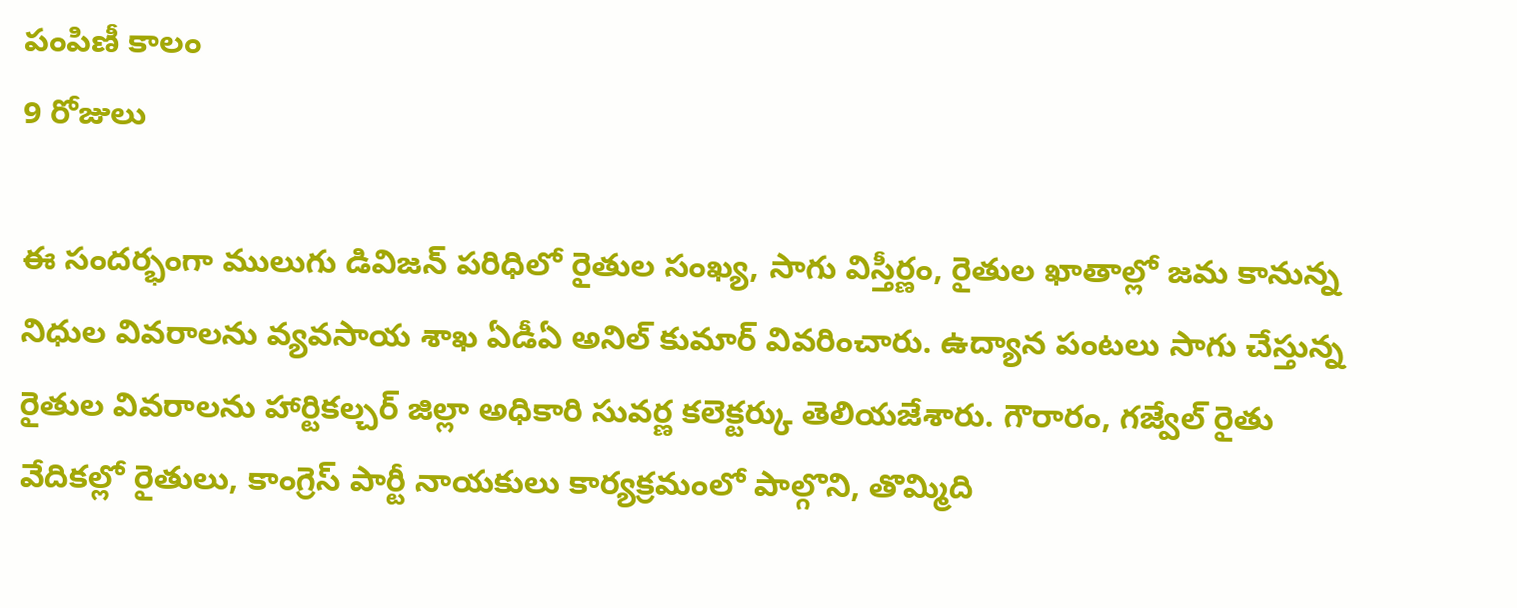పంపిణీ కాలం
9 రోజులు

ఈ సందర్భంగా ములుగు డివిజన్ పరిధిలో రైతుల సంఖ్య, సాగు విస్తీర్ణం, రైతుల ఖాతాల్లో జమ కానున్న నిధుల వివరాలను వ్యవసాయ శాఖ ఏడీఏ అనిల్ కుమార్ వివరించారు. ఉద్యాన పంటలు సాగు చేస్తున్న రైతుల వివరాలను హార్టికల్చర్ జిల్లా అధికారి సువర్ణ కలెక్టర్కు తెలియజేశారు. గౌరారం, గజ్వేల్ రైతు వేదికల్లో రైతులు, కాంగ్రెస్ పార్టీ నాయకులు కార్యక్రమంలో పాల్గొని, తొమ్మిది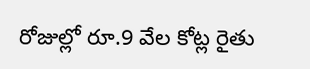రోజుల్లో రూ.9 వేల కోట్ల రైతు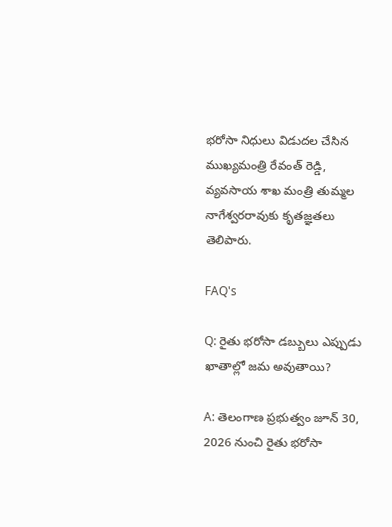భరోసా నిధులు విడుదల చేసిన ముఖ్యమంత్రి రేవంత్ రెడ్డి, వ్యవసాయ శాఖ మంత్రి తుమ్మల నాగేశ్వరరావుకు కృతజ్ఞతలు తెలిపారు.

FAQ's

Q: రైతు భరోసా డబ్బులు ఎప్పుడు ఖాతాల్లో జమ అవుతాయి?

A: తెలంగాణ ప్రభుత్వం జూన్ 30, 2026 నుంచి రైతు భరోసా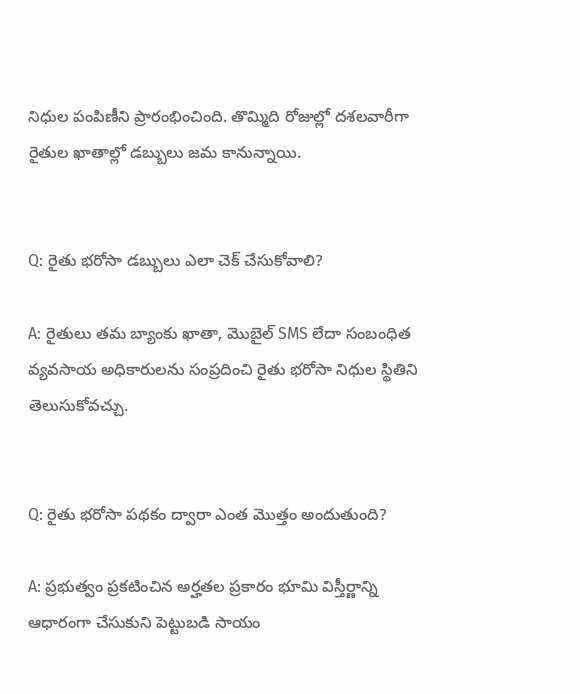నిధుల పంపిణీని ప్రారంభించింది. తొమ్మిది రోజుల్లో దశలవారీగా రైతుల ఖాతాల్లో డబ్బులు జమ కానున్నాయి.


Q: రైతు భరోసా డబ్బులు ఎలా చెక్ చేసుకోవాలి?

A: రైతులు తమ బ్యాంకు ఖాతా, మొబైల్ SMS లేదా సంబంధిత వ్యవసాయ అధికారులను సంప్రదించి రైతు భరోసా నిధుల స్థితిని తెలుసుకోవచ్చు.


Q: రైతు భరోసా పథకం ద్వారా ఎంత మొత్తం అందుతుంది?

A: ప్రభుత్వం ప్రకటించిన అర్హతల ప్రకారం భూమి విస్తీర్ణాన్ని ఆధారంగా చేసుకుని పెట్టుబడి సాయం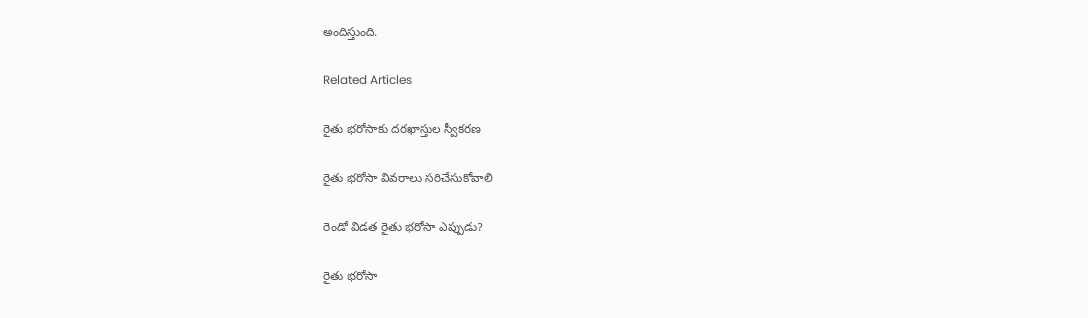అందిస్తుంది.

Related Articles

రైతు భరోసాకు దరఖాస్తుల స్వీకరణ

రైతు భరోసా వివరాలు సరిచేసుకోవాలి

రెండో విడత రైతు భరోసా ఎప్పుడు?

రైతు భరోసా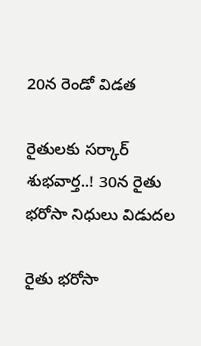20న రెండో విడత

రైతులకు సర్కార్ శుభవార్త..! 30న రైతు భరోసా నిధులు విడుదల

రైతు భరోసా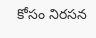కోసం నిరసన